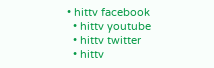• hittv facebook
  • hittv youtube
  • hittv twitter
  • hittv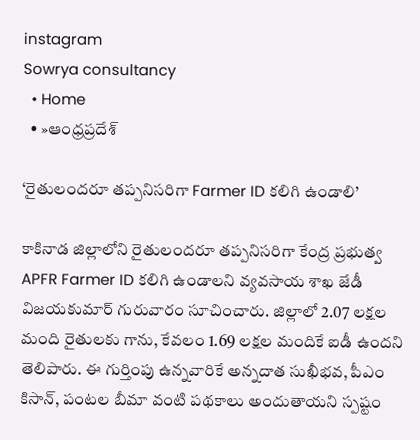instagram
Sowrya consultancy
  • Home
  • »ఆంధ్రప్రదేశ్

‘రైతులందరూ తప్పనిసరిగా Farmer ID కలిగి ఉండాలి’

కాకినాడ జిల్లాలోని రైతులందరూ తప్పనిసరిగా కేంద్ర ప్రభుత్వ APFR Farmer ID కలిగి ఉండాలని వ్యవసాయ శాఖ జేడీ విజయకుమార్ గురువారం సూచించారు. జిల్లాలో 2.07 లక్షల మంది రైతులకు గాను, కేవలం 1.69 లక్షల మందికే ఐడీ ఉందని తెలిపారు. ఈ గుర్తింపు ఉన్నవారికే అన్నదాత సుఖీభవ, పీఎం కిసాన్, పంటల బీమా వంటి పథకాలు అందుతాయని స్పష్టం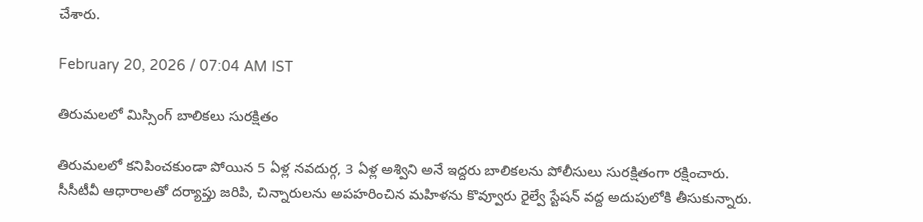చేశారు.

February 20, 2026 / 07:04 AM IST

తిరుమలలో మిస్సింగ్ బాలికలు సురక్షితం

తిరుమలలో కనిపించకుండా పోయిన 5 ఏళ్ల నవదుర్గ, 3 ఏళ్ల అశ్విని అనే ఇద్దరు బాలికలను పోలీసులు సురక్షితంగా రక్షించారు. సీసీటీవీ ఆధారాలతో దర్యాప్తు జరిపి, చిన్నారులను అపహరించిన మహిళను కొవ్వూరు రైల్వే స్టేషన్ వద్ద అదుపులోకి తీసుకున్నారు.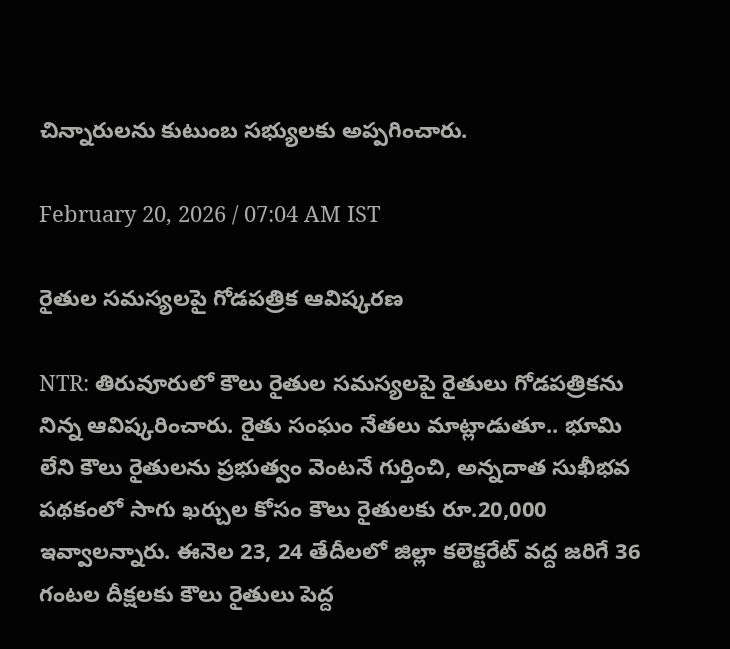చిన్నారులను కుటుంబ సభ్యులకు అప్పగించారు.

February 20, 2026 / 07:04 AM IST

రైతుల సమస్యలపై గోడపత్రిక ఆవిష్కరణ

NTR: తిరువూరులో కౌలు రైతుల సమస్యలపై రైతులు గోడపత్రికను నిన్న ఆవిష్కరించారు. రైతు సంఘం నేతలు మాట్లాడుతూ.. భూమి లేని కౌలు రైతులను ప్రభుత్వం వెంటనే గుర్తించి, అన్నదాత సుఖీభవ పథకంలో సాగు ఖర్చుల కోసం కౌలు రైతులకు రూ.20,000 ఇవ్వాలన్నారు. ఈనెల 23, 24 తేదీలలో జిల్లా కలెక్టరేట్ వద్ద జరిగే 36 గంటల దీక్షలకు కౌలు రైతులు పెద్ద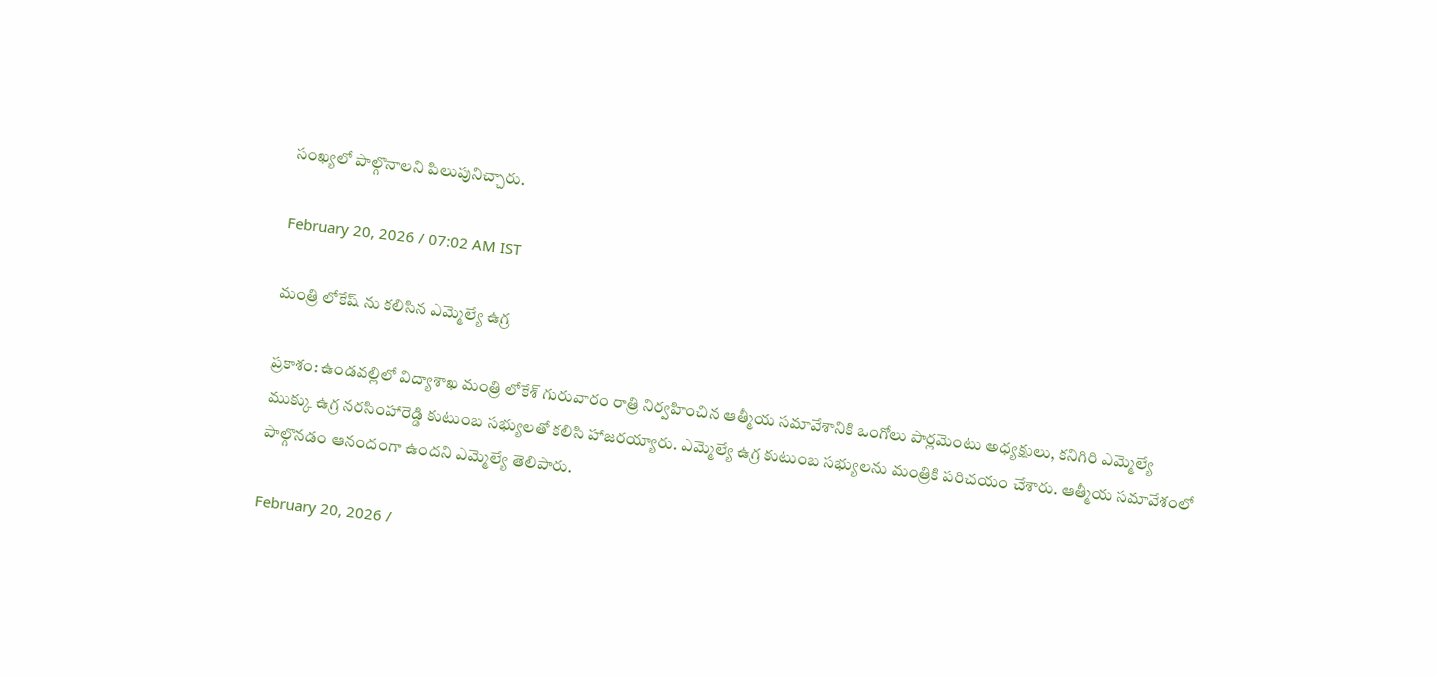సంఖ్యలో పాల్గొనాలని పిలుపునిచ్చారు.

February 20, 2026 / 07:02 AM IST

మంత్రి లోకేష్ ను కలిసిన ఎమ్మెల్యే ఉగ్ర

ప్రకాశం: ఉండవల్లిలో విద్యాశాఖ మంత్రి లోకేశ్ గురువారం రాత్రి నిర్వహించిన ఆత్మీయ సమావేశానికి ఒంగోలు పార్లమెంటు అధ్యక్షులు, కనిగిరి ఎమ్మెల్యే ముక్కు ఉగ్ర నరసింహారెడ్డి కుటుంబ సభ్యులతో కలిసి హాజరయ్యారు. ఎమ్మెల్యే ఉగ్ర కుటుంబ సభ్యులను మంత్రికి పరిచయం చేశారు. ఆత్మీయ సమావేశంలో పాల్గొనడం ఆనందంగా ఉందని ఎమ్మెల్యే తెలిపారు.

February 20, 2026 /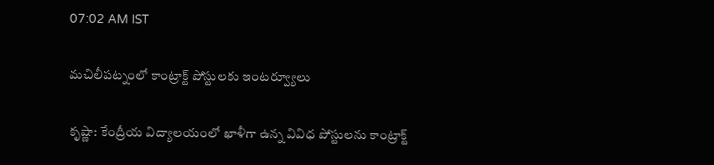07:02 AM IST

మచిలీపట్నంలో కాంట్రాక్ట్ పోస్టులకు ఇంటర్వ్యూలు

కృష్ణా: కేంద్రీయ విద్యాలయంలో ఖాళీగా ఉన్న వివిధ పోస్టులను కాంట్రాక్ట్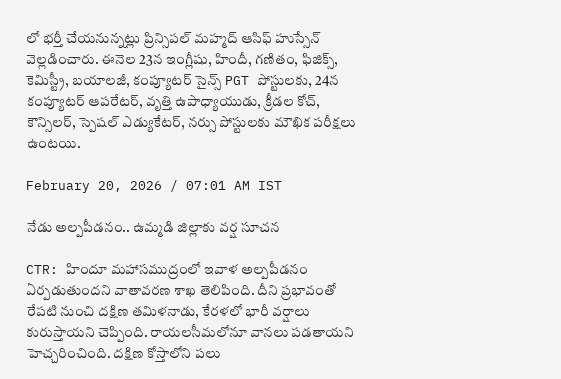లో భర్తీ చేయనున్నట్లు ప్రిన్సిపల్ మహ్మద్ ఆసిఫ్ హుస్సేన్ వెల్లడించారు. ఈనెల 23న ఇంగ్లీషు, హిందీ, గణితం, ఫిజిక్స్, కెమిస్ట్రీ, బయాలజీ, కంప్యూటర్ సైన్స్ PGT పోస్టులకు, 24న కంప్యూటర్ ఆపరేటర్, వృత్తి ఉపాధ్యాయుడు, క్రీడల కోచ్, కౌన్సిలర్, స్పెషల్ ఎడ్యుకేటర్, నర్సు పోస్టులకు మౌఖిక పరీక్షలు ఉంటయి.

February 20, 2026 / 07:01 AM IST

నేడు అల్పపీడనం.. ఉమ్మడి జిల్లాకు వర్ష సూచన

CTR: హిందూ మహాసముద్రంలో ఇవాళ అల్పపీడనం ఏర్పడుతుందని వాతావరణ శాఖ తెలిపింది. దీని ప్రభావంతో రేపటి నుంచి దక్షిణ తమిళనాడు, కేరళలో భారీ వర్షాలు కురుస్తాయని చెప్పింది. రాయలసీమలోనూ వానలు పడతాయని హెచ్చరించింది. దక్షిణ కోస్తాలోని పలు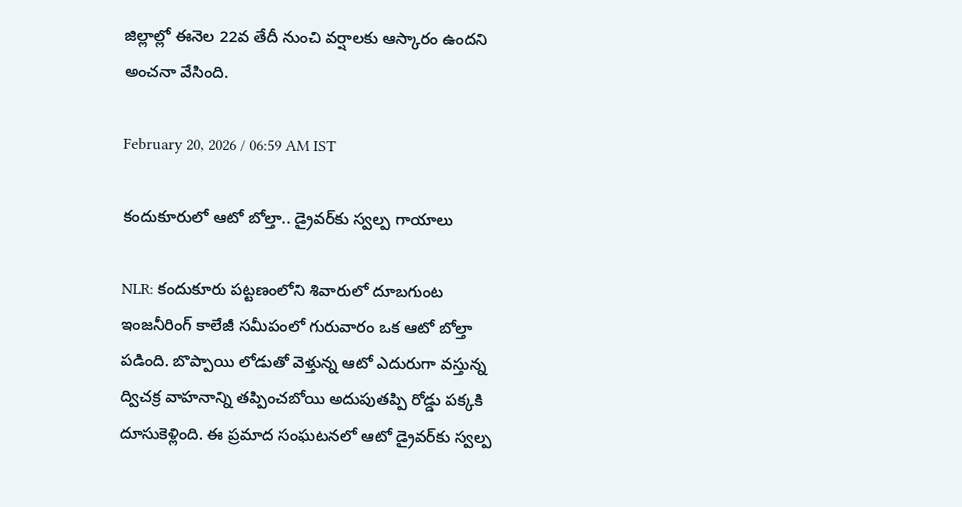జిల్లాల్లో ఈనెల 22వ తేదీ నుంచి వర్షాలకు ఆస్కారం ఉందని అంచనా వేసింది.

February 20, 2026 / 06:59 AM IST

కందుకూరులో ఆటో బోల్తా.. డ్రైవర్‌కు స్వల్ప గాయాలు

NLR: కందుకూరు పట్టణంలోని శివారులో దూబగుంట ఇంజనీరింగ్ కాలేజీ సమీపంలో గురువారం ఒక ఆటో బోల్తా పడింది. బొప్పాయి లోడుతో వెళ్తున్న ఆటో ఎదురుగా వస్తున్న ద్విచక్ర వాహనాన్ని తప్పించబోయి అదుపుతప్పి రోడ్డు పక్కకి దూసుకెళ్లింది. ఈ ప్రమాద సంఘటనలో ఆటో డ్రైవర్‌కు స్వల్ప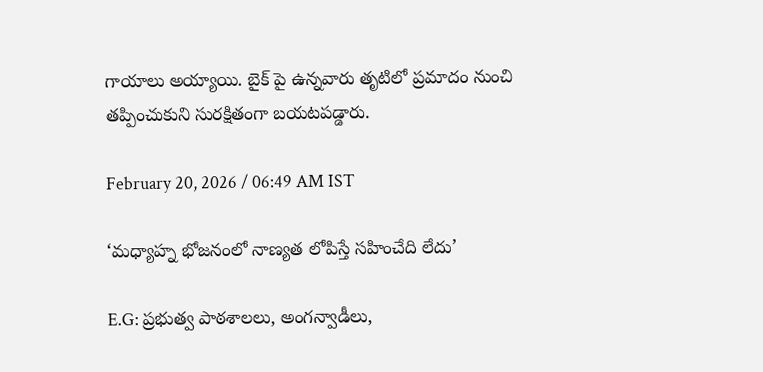గాయాలు అయ్యాయి. బైక్ పై ఉన్నవారు తృటిలో ప్రమాదం నుంచి తప్పించుకుని సురక్షితంగా బయటపడ్డారు.

February 20, 2026 / 06:49 AM IST

‘మధ్యాహ్న భోజనంలో నాణ్యత లోపిస్తే సహించేది లేదు’

E.G: ప్రభుత్వ పాఠశాలలు, అంగన్వాడీలు,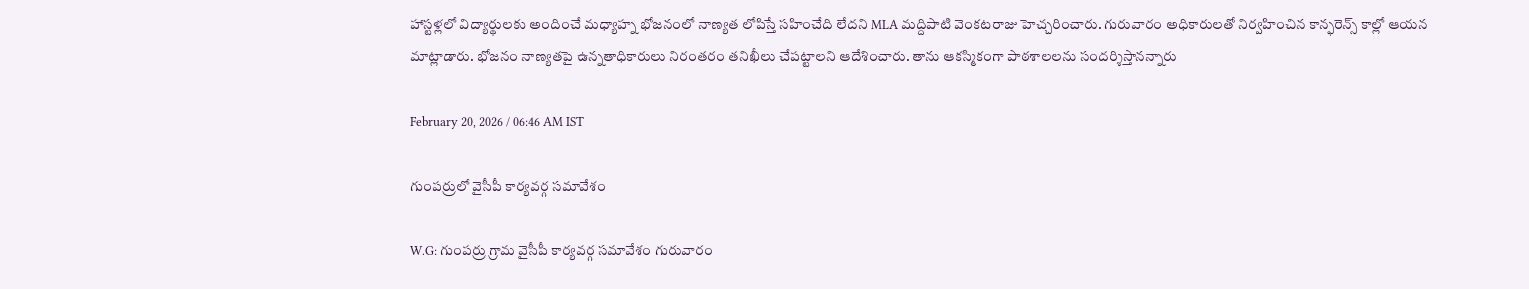హాస్టళ్లలో విద్యార్థులకు అందించే మధ్యాహ్న భోజనంలో నాణ్యత లోపిస్తే సహించేది లేదని MLA మద్దిపాటి వెంకటరాజు హెచ్చరించారు. గురువారం అధికారులతో నిర్వహించిన కాన్ఫరెన్స్ కాల్లో ఆయన మాట్లాడారు. భోజనం నాణ్యతపై ఉన్నతాధికారులు నిరంతరం తనిఖీలు చేపట్టాలని ఆదేశించారు. తాను ఆకస్మికంగా పాఠశాలలను సందర్శిస్తానన్నారు

February 20, 2026 / 06:46 AM IST

గుంపర్రులో వైసీపీ కార్యవర్గ సమావేశం

W.G: గుంపర్రు గ్రామ వైసీపీ కార్యవర్గ సమావేశం గురువారం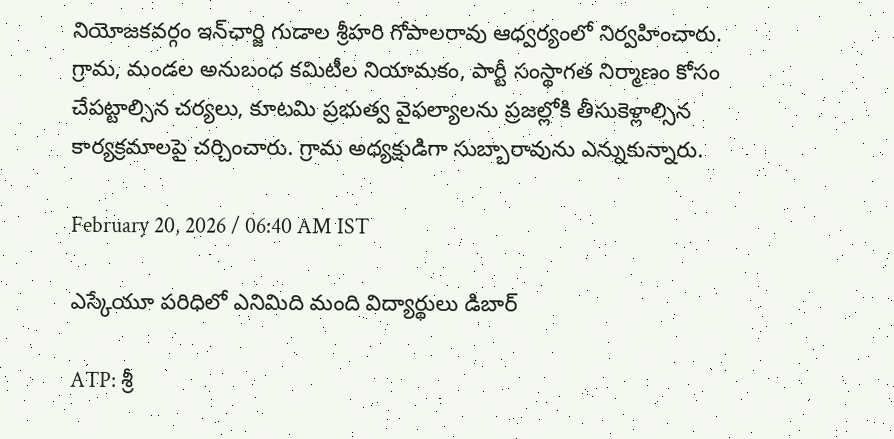నియోజకవర్గం ఇన్‌ఛార్జి గుడాల శ్రీహరి గోపాలరావు ఆధ్వర్యంలో నిర్వహించారు. గ్రామ, మండల అనుబంధ కమిటీల నియామకం, పార్టీ సంస్థాగత నిర్మాణం కోసం చేపట్టాల్సిన చర్యలు, కూటమి ప్రభుత్వ వైఫల్యాలను ప్రజల్లోకి తీసుకెళ్లాల్సిన కార్యక్రమాలపై చర్చించారు. గ్రామ అధ్యక్షుడిగా సుబ్బారావును ఎన్నుకున్నారు.

February 20, 2026 / 06:40 AM IST

ఎస్కేయూ పరిధిలో ఎనిమిది మంది విద్యార్థులు డిబార్

ATP: శ్రీ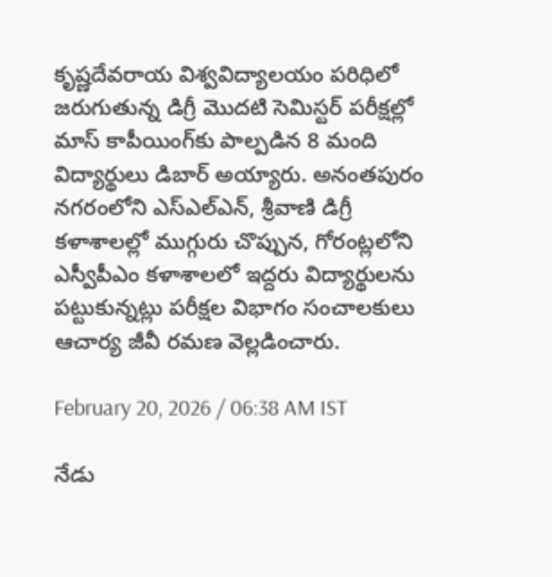కృష్ణదేవరాయ విశ్వవిద్యాలయం పరిధిలో జరుగుతున్న డిగ్రీ మొదటి సెమిస్టర్ పరీక్షల్లో మాస్ కాపీయింగ్‌కు పాల్పడిన 8 మంది విద్యార్థులు డిబార్ అయ్యారు. అనంతపురం నగరంలోని ఎస్ఎల్ఎన్, శ్రీవాణి డిగ్రీ కళాశాలల్లో ముగ్గురు చొప్పున, గోరంట్లలోని ఎస్వీపీఎం కళాశాలలో ఇద్దరు విద్యార్థులను పట్టుకున్నట్లు పరీక్షల విభాగం సంచాలకులు ఆచార్య జీవీ రమణ వెల్లడించారు.

February 20, 2026 / 06:38 AM IST

నేడు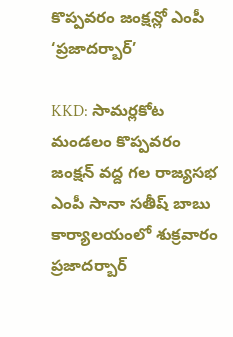కొప్పవరం జంక్షన్లో ఎంపీ ‘ప్రజాదర్బార్’

KKD: సామర్లకోట మండలం కొప్పవరం జంక్షన్ వద్ద గల రాజ్యసభ ఎంపీ సానా సతీష్ బాబు కార్యాలయంలో శుక్రవారం ప్రజాదర్బార్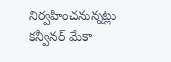నిర్వహించనున్నట్లు కన్వీనర్ మేకా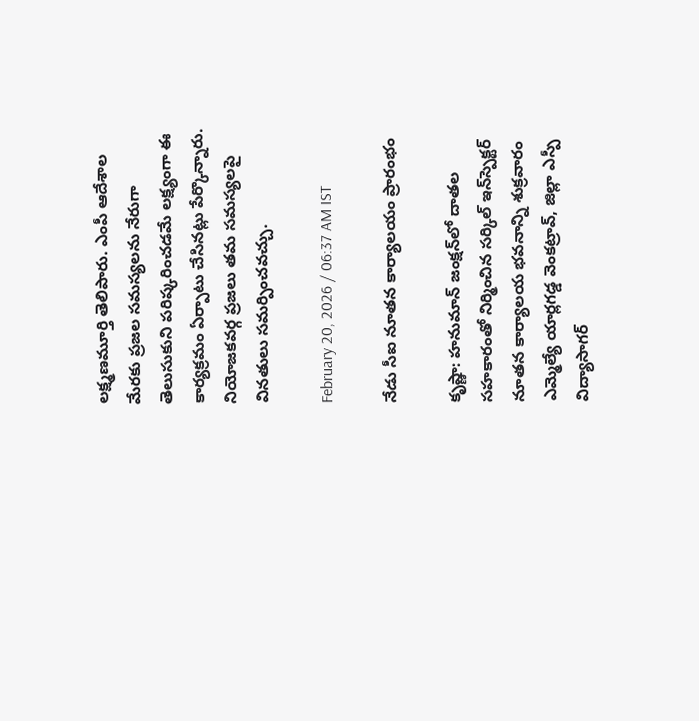లక్ష్మణమూర్తి తెలిపారు. ఎంపీ ఆదేశాల మేరకు ప్రజల సమస్యలను నేరుగా తెలుసుకుని పరిష్కరించడమే లక్ష్యంగా ఈ కార్యక్రమం ఏర్పాటు చేసినట్లు పేర్కొన్నారు. నియోజకవర్గ ప్రజలు తమ సమస్యలపై వినతులు సమర్పించవచ్చు.

February 20, 2026 / 06:37 AM IST

నేడు సీఐ నూతన కార్యాలయం ప్రారంభం

కృష్ణా: హనుమాన్ జంక్షన్‌లో దాతల సహకారంతో నిర్మించిన సర్కిల్ ఇన్‌స్పెక్టర్ నూతన కార్యాలయ భవనాన్ని శుక్రవారం ఎమ్మెల్యే యార్లగడ్డ వెంకట్రావ్, జిల్లా ఎస్పీ విద్యాసాగర్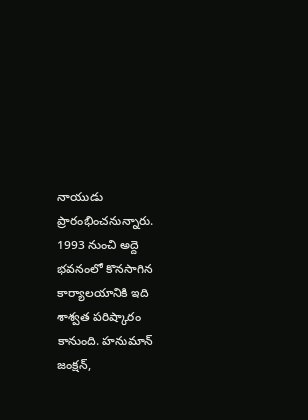నాయుడు ప్రారంభించనున్నారు. 1993 నుంచి అద్దె భవనంలో కొనసాగిన కార్యాలయానికి ఇది శాశ్వత పరిష్కారం కానుంది. హనుమాన్ జంక్షన్,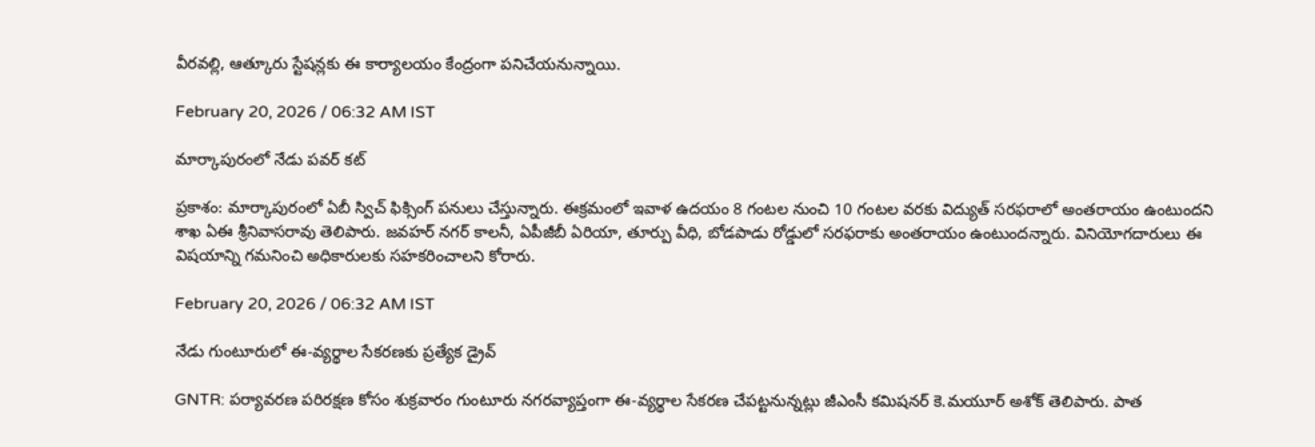వీరవల్లి, ఆత్కూరు స్టేషన్లకు ఈ కార్యాలయం కేంద్రంగా పనిచేయనున్నాయి.

February 20, 2026 / 06:32 AM IST

మార్కాపురంలో నేడు పవర్ కట్

ప్రకాశం: మార్కాపురంలో ఏబీ స్విచ్ ఫిక్సింగ్ పనులు చేస్తున్నారు. ఈక్రమంలో ఇవాళ ఉదయం 8 గంటల నుంచి 10 గంటల వరకు విద్యుత్ సరఫరాలో అంతరాయం ఉంటుందని శాఖ ఏఈ శ్రీనివాసరావు తెలిపారు. జవహర్ నగర్ కాలనీ, ఏపీజీబీ ఏరియా, తూర్పు వీధి, బోడపాడు రోడ్డులో సరఫరాకు అంతరాయం ఉంటుందన్నారు. వినియోగదారులు ఈ విషయాన్ని గమనించి అధికారులకు సహకరించాలని కోరారు.

February 20, 2026 / 06:32 AM IST

నేడు గుంటూరులో ఈ-వ్యర్థాల సేకరణకు ప్రత్యేక డ్రైవ్

GNTR: పర్యావరణ పరిరక్షణ కోసం శుక్రవారం గుంటూరు నగరవ్యాప్తంగా ఈ-వ్యర్థాల సేకరణ చేపట్టనున్నట్లు జీఎంసీ కమిషనర్ కె.మయూర్ అశోక్ తెలిపారు. పాత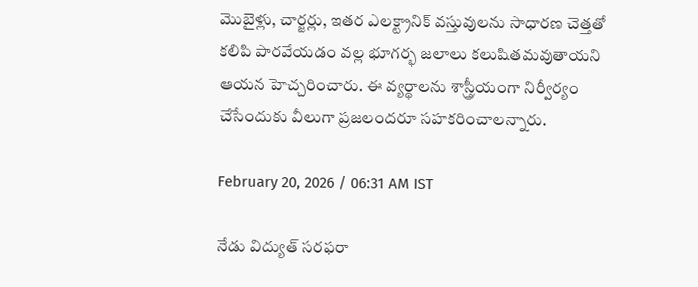మొబైళ్లు, చార్జర్లు, ఇతర ఎలక్ట్రానిక్ వస్తువులను సాధారణ చెత్తతో కలిపి పారవేయడం వల్ల భూగర్భ జలాలు కలుషితమవుతాయని ఆయన హెచ్చరించారు. ఈ వ్యర్థాలను శాస్త్రీయంగా నిర్వీర్యం చేసేందుకు వీలుగా ప్రజలందరూ సహకరించాలన్నారు.

February 20, 2026 / 06:31 AM IST

నేడు విద్యుత్ సరఫరా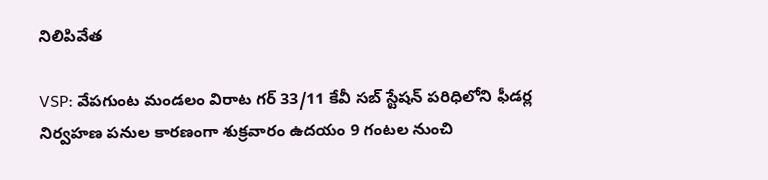నిలిపివేత

VSP: వేపగుంట మండలం విరాట గర్ 33/11 కేవీ సబ్ స్టేషన్ పరిధిలోని ఫీడర్ల నిర్వహణ పనుల కారణంగా శుక్రవారం ఉదయం 9 గంటల నుంచి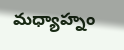మధ్యాహ్నం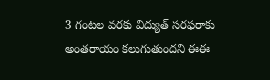3 గంటల వరకు విద్యుత్ సరఫరాకు అంతరాయం కలుగుతుందని ఈఈ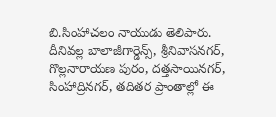బి.సింహాచలం నాయుడు తెలిపారు. దీనివల్ల బాలాజీగార్డెన్స్, శ్రీనివాసనగర్, గొల్లనారాయణ పురం, దత్తసాయినగర్, సింహాద్రినగర్, తదితర ప్రాంతాల్లో ఈ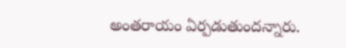అంతరాయం ఏర్పడుతుందన్నారు.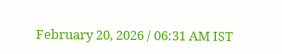February 20, 2026 / 06:31 AM IST